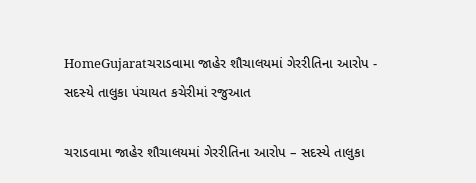HomeGujaratચરાડવામા જાહેર શૌચાલયમાં ગેરરીતિના આરોપ - સદસ્યે તાલુકા પંચાયત કચેરીમાં રજુઆત

ચરાડવામા જાહેર શૌચાલયમાં ગેરરીતિના આરોપ – સદસ્યે તાલુકા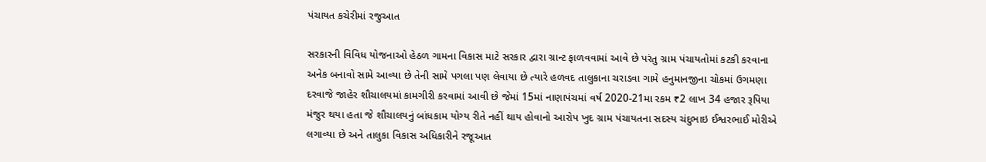પંચાયત કચેરીમાં રજુઆત

સરકારની વિવિધ યોજનાઓ હેઠળ ગામના વિકાસ માટે સરકાર દ્વારા ગ્રાન્ટ ફાળવવામાં આવે છે પરંતુ ગ્રામ પંચાયતોમાં કટકી કરવાના અનેક બનાવો સામે આવ્યા છે તેની સામે પગલા પણ લેવાયા છે ત્યારે હળવદ તાલુકાના ચરાડવા ગામે હનુમાનજીના ચોકમાં ઉગમણા દરવાજે જાહેર શૌચાલયમાં કામગીરી કરવામાં આવી છે જેમાં 15માં નાણાપંચમાં વર્ષ 2020-21મા રકમ ₹2 લાખ 34 હજાર રૂપિયા મંજુર થયા હતા જે શૌચાલયનું બાંધકામ યોગ્ય રીતે નહીં થાય હોવાનો આરોપ ખુદ ગ્રામ પંચાયતના સદસ્ય ચંદુભાઇ ઈશ્વરભાઈ મોરીએ લગાવ્યા છે અને તાલુકા વિકાસ અધિકારીને રજૂઆત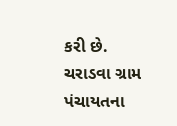કરી છે. ચરાડવા ગ્રામ પંચાયતના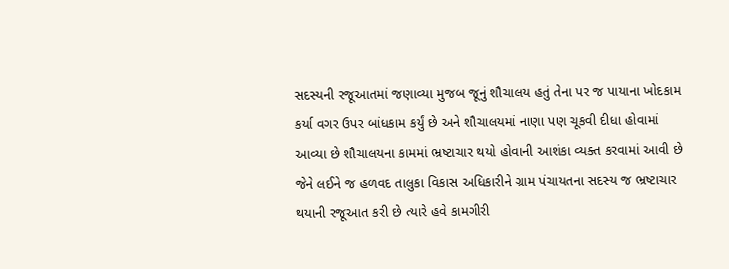સદસ્યની રજૂઆતમાં જણાવ્યા મુજબ જૂનું શૌચાલય હતું તેના પર જ પાયાના ખોદકામ કર્યા વગર ઉપર બાંધકામ કર્યું છે અને શૌચાલયમાં નાણા પણ ચૂકવી દીધા હોવામાં આવ્યા છે શૌચાલયના કામમાં ભ્રષ્ટાચાર થયો હોવાની આશંકા વ્યક્ત કરવામાં આવી છે જેને લઈને જ હળવદ તાલુકા વિકાસ અધિકારીને ગ્રામ પંચાયતના સદસ્ય જ ભ્રષ્ટાચાર થયાની રજૂઆત કરી છે ત્યારે હવે કામગીરી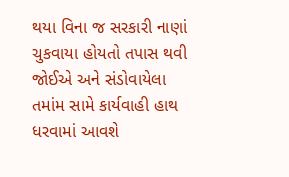થયા વિના જ સરકારી નાણાં ચુકવાયા હોયતો તપાસ થવી જોઈએ અને સંડોવાયેલા તમાંમ સામે કાર્યવાહી હાથ ધરવામાં આવશે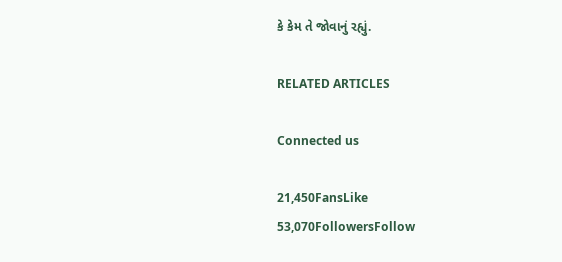કે કેમ તે જોવાનું રહ્યું.

RELATED ARTICLES

Connected us

21,450FansLike
53,070FollowersFollow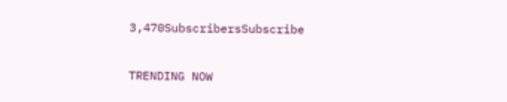3,470SubscribersSubscribe

TRENDING NOW